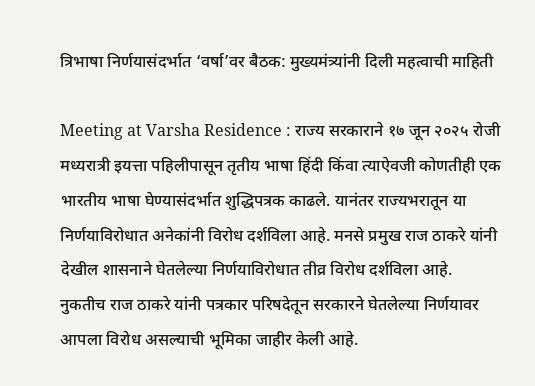त्रिभाषा निर्णयासंदर्भात ‘वर्षा’वर बैठक: मुख्यमंत्र्यांनी दिली महत्वाची माहिती

Meeting at Varsha Residence : राज्य सरकाराने १७ जून २०२५ रोजी मध्यरात्री इयत्ता पहिलीपासून तृतीय भाषा हिंदी किंवा त्याऐवजी कोणतीही एक भारतीय भाषा घेण्यासंदर्भात शुद्धिपत्रक काढले. यानंतर राज्यभरातून या निर्णयाविरोधात अनेकांनी विरोध दर्शविला आहे. मनसे प्रमुख राज ठाकरे यांनी देखील शासनाने घेतलेल्या निर्णयाविरोधात तीव्र विरोध दर्शविला आहे.
नुकतीच राज ठाकरे यांनी पत्रकार परिषदेतून सरकारने घेतलेल्या निर्णयावर आपला विरोध असल्याची भूमिका जाहीर केली आहे.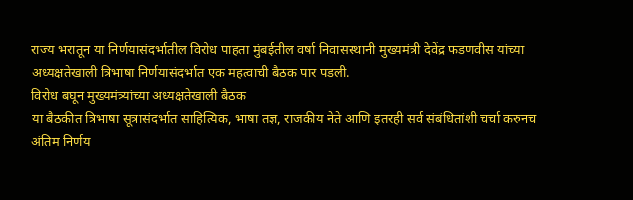राज्य भरातून या निर्णयासंदर्भातील विरोध पाहता मुंबईतील वर्षा निवासस्थानी मुख्यमंत्री देवेंद्र फडणवीस यांच्या अध्यक्षतेखाली त्रिभाषा निर्णयासंदर्भात एक महत्वाची बैठक पार पडली.
विरोध बघून मुख्यमंत्र्यांच्या अध्यक्षतेखाली बैठक
या बैठकीत त्रिभाषा सूत्रासंदर्भात साहित्यिक, भाषा तज्ञ, राजकीय नेते आणि इतरही सर्व संबंधितांशी चर्चा करुनच अंतिम निर्णय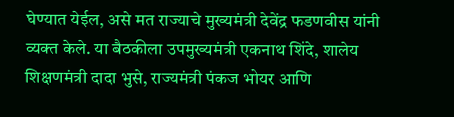घेण्यात येईल, असे मत राज्याचे मुख्यमंत्री देवेंद्र फडणवीस यांनी व्यक्त केले. या बैठकीला उपमुख्यमंत्री एकनाथ शिंदे, शालेय शिक्षणमंत्री दादा भुसे, राज्यमंत्री पंकज भोयर आणि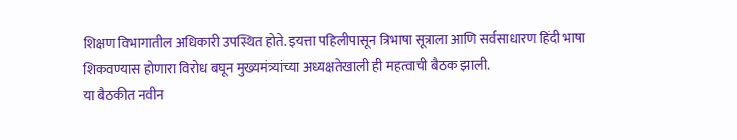शिक्षण विभागातील अधिकारी उपस्थित होते. इयत्ता पहिलीपासून त्रिभाषा सूत्राला आणि सर्वसाधारण हिंदी भाषा शिकवण्यास होणारा विरोध बघून मुख्यमंत्र्यांच्या अध्यक्षतेखाली ही महत्वाची बैठक झाली.
या बैठकीत नवीन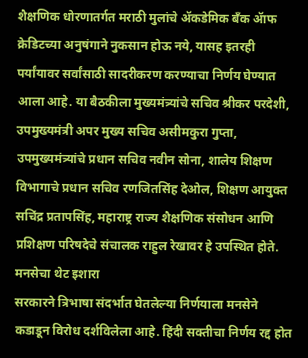शैक्षणिक धोरणातर्गत मराठी मुलांचे ॲकडेमिक बँक ॲाफ क्रेडिटच्या अनुषंगाने नुकसान होऊ नये, यासह इतरही पर्यांयावर सर्वांसाठी सादरीकरण करण्याचा निर्णय घेण्यात आला आहे. या बैठकीला मुख्यमंत्र्यांचे सचिव श्रीकर परदेशी, उपमुख्यमंत्री अपर मुख्य सचिव असीमकुरा गुप्ता, उपमुख्यमंत्र्यांचे प्रधान सचिव नवीन सोना, शालेय शिक्षण विभागाचे प्रधान सचिव रणजितसिंह देओल, शिक्षण आयुक्त सचिंद्र प्रतापसिंह, महाराष्ट्र राज्य शैक्षणिक संसोधन आणि प्रशिक्षण परिषदेचे संचालक राहुल रेखावर हे उपस्थित होते.
मनसेचा थेट इशारा
सरकारने त्रिभाषा संदर्भात घेतलेल्या निर्णयाला मनसेने कडाडून विरोध दर्शविलेला आहे. हिंदी सक्तीचा निर्णय रद्द होत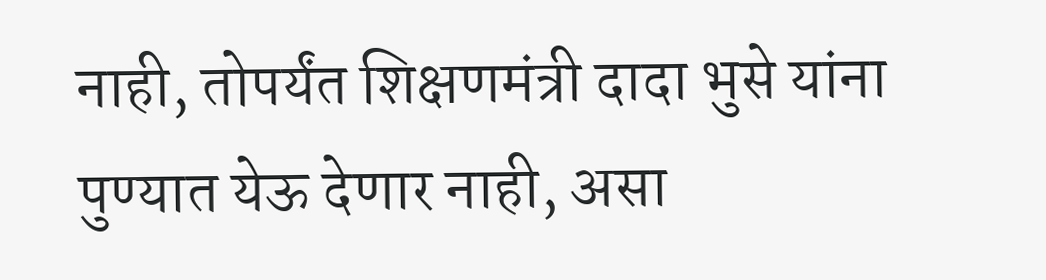नाही, तोपर्यंत शिक्षणमंत्री दादा भुसे यांना पुण्यात येऊ देणार नाही, असा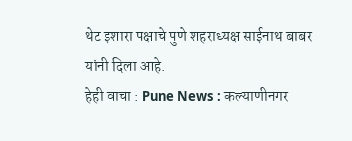थेट इशारा पक्षाचे पुणे शहराध्यक्ष साईनाथ बाबर यांनी दिला आहे.
हेही वाचा : Pune News : कल्याणीनगर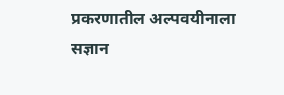प्रकरणातील अल्पवयीनाला सज्ञान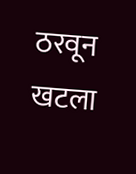ठरवून खटला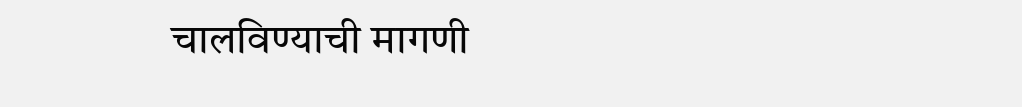चालविण्याची मागणी